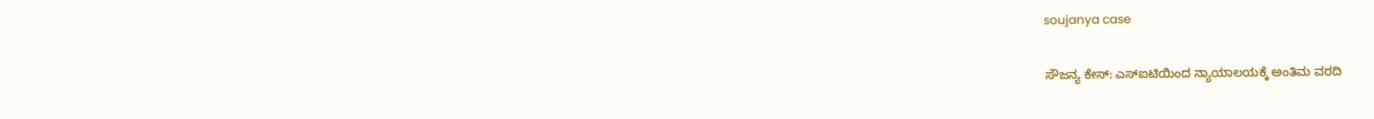soujanya case

ಸೌಜನ್ಯ ಕೇಸ್: ಎಸ್ಐಟಿಯಿಂದ ನ್ಯಾಯಾಲಯಕ್ಕೆ ಅಂತಿಮ ವರದಿ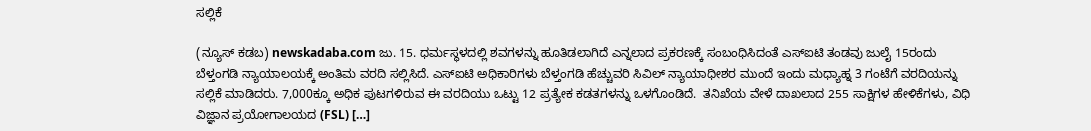ಸಲ್ಲಿಕೆ

(ನ್ಯೂಸ್ ಕಡಬ) newskadaba.com ಜು. 15. ಧರ್ಮಸ್ಥಳದಲ್ಲಿ ಶವಗಳನ್ನು ಹೂತಿಡಲಾಗಿದೆ ಎನ್ನಲಾದ ಪ್ರಕರಣಕ್ಕೆ ಸಂಬಂಧಿಸಿದಂತೆ ಎಸ್‌ಐಟಿ ತಂಡವು ಜುಲೈ 15ರಂದು ಬೆಳ್ತಂಗಡಿ ನ್ಯಾಯಾಲಯಕ್ಕೆ ಅಂತಿಮ ವರದಿ ಸಲ್ಲಿಸಿದೆ. ಎಸ್‌ಐಟಿ ಅಧಿಕಾರಿಗಳು ಬೆಳ್ತಂಗಡಿ ಹೆಚ್ಚುವರಿ ಸಿವಿಲ್ ನ್ಯಾಯಾಧೀಶರ ಮುಂದೆ ಇಂದು ಮಧ್ಯಾಹ್ನ 3 ಗಂಟೆಗೆ ವರದಿಯನ್ನು ಸಲ್ಲಿಕೆ ಮಾಡಿದರು. 7,000ಕ್ಕೂ ಅಧಿಕ ಪುಟಗಳಿರುವ ಈ ವರದಿಯು ಒಟ್ಟು 12 ಪ್ರತ್ಯೇಕ ಕಡತಗಳನ್ನು ಒಳಗೊಂಡಿದೆ.  ತನಿಖೆಯ ವೇಳೆ ದಾಖಲಾದ 255 ಸಾಕ್ಷಿಗಳ ಹೇಳಿಕೆಗಳು, ವಿಧಿ ವಿಜ್ಞಾನ ಪ್ರಯೋಗಾಲಯದ (FSL) […]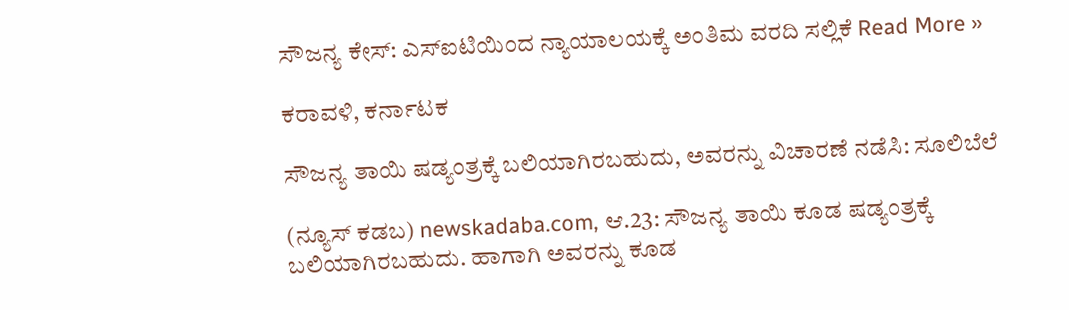ಸೌಜನ್ಯ ಕೇಸ್: ಎಸ್ಐಟಿಯಿಂದ ನ್ಯಾಯಾಲಯಕ್ಕೆ ಅಂತಿಮ ವರದಿ ಸಲ್ಲಿಕೆ Read More »

ಕರಾವಳಿ, ಕರ್ನಾಟಕ

ಸೌಜನ್ಯ ತಾಯಿ ಷಡ್ಯಂತ್ರಕ್ಕೆ ಬಲಿಯಾಗಿರಬಹುದು, ಅವರನ್ನು ವಿಚಾರಣೆ ನಡೆಸಿ: ಸೂಲಿಬೆಲೆ

(ನ್ಯೂಸ್‌ ಕಡಬ) newskadaba.com, ಆ.23: ಸೌಜನ್ಯ ತಾಯಿ ಕೂಡ ಷಡ್ಯಂತ್ರಕ್ಕೆ ಬಲಿಯಾಗಿರಬಹುದು. ಹಾಗಾಗಿ ಅವರನ್ನು ಕೂಡ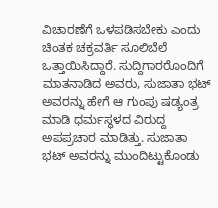ವಿಚಾರಣೆಗೆ ಒಳಪಡಿಸಬೇಕು ಎಂದು ಚಿಂತಕ ಚಕ್ರವರ್ತಿ ಸೂಲಿಬೆಲೆ ಒತ್ತಾಯಿಸಿದ್ದಾರೆ. ಸುದ್ದಿಗಾರರೊಂದಿಗೆ ಮಾತನಾಡಿದ ಅವರು, ಸುಜಾತಾ ಭಟ್‌ ಅವರನ್ನು ಹೇಗೆ ಆ ಗುಂಪು ಷಡ್ಯಂತ್ರ ಮಾಡಿ ಧರ್ಮಸ್ಥಳದ ವಿರುದ್ದ ಅಪಪ್ರಚಾರ ಮಾಡಿತ್ತು. ಸುಜಾತಾ ಭಟ್‌ ಅವರನ್ನು ಮುಂದಿಟ್ಟುಕೊಂಡು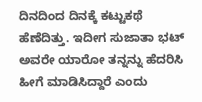ದಿನದಿಂದ ದಿನಕ್ಕೆ ಕಟ್ಟುಕಥೆ ಹೆಣೆದಿತ್ತು. ಇದೀಗ ಸುಜಾತಾ ಭಟ್‌ ಅವರೇ ಯಾರೋ ತನ್ನನ್ನು ಹೆದರಿಸಿ ಹೀಗೆ ಮಾಡಿಸಿದ್ದಾರೆ ಎಂದು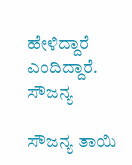ಹೇಳಿದ್ದಾರೆ ಎಂದಿದ್ದಾರೆ. ಸೌಜನ್ಯ

ಸೌಜನ್ಯ ತಾಯಿ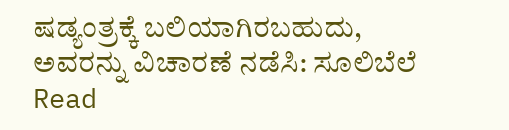ಷಡ್ಯಂತ್ರಕ್ಕೆ ಬಲಿಯಾಗಿರಬಹುದು, ಅವರನ್ನು ವಿಚಾರಣೆ ನಡೆಸಿ: ಸೂಲಿಬೆಲೆ Read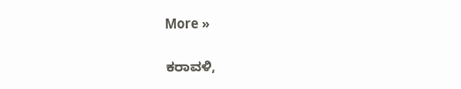More »

ಕರಾವಳಿ,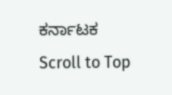ಕರ್ನಾಟಕ
Scroll to Top